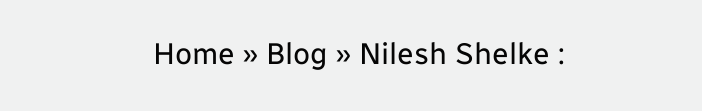Home » Blog » Nilesh Shelke :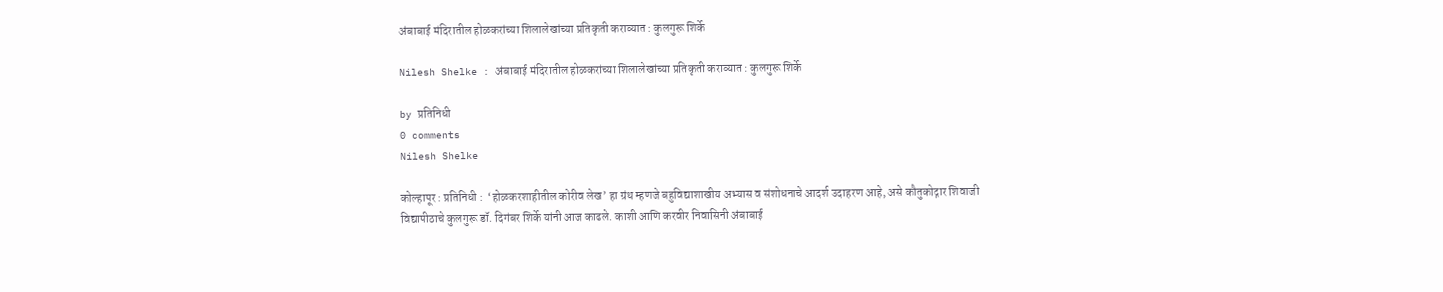अंबाबाई मंदिरातील होळकरांच्या शिलालेखांच्या प्रतिकृती कराव्यात : कुलगुरू शिर्के

Nilesh Shelke : अंबाबाई मंदिरातील होळकरांच्या शिलालेखांच्या प्रतिकृती कराव्यात : कुलगुरू शिर्के

by प्रतिनिधी
0 comments
Nilesh Shelke

कोल्हापूर : प्रतिनिधी :  ‘होळकरशाहीतील कोरीव लेख’ हा ग्रंथ म्हणजे बहुविद्याशाखीय अभ्यास व संशोधनाचे आदर्श उदाहरण आहे, असे कौतुकोद्गार शिवाजी विद्यापीठाचे कुलगुरू डॉ. दिगंबर शिर्के यांनी आज काढले. काशी आणि करवीर निवासिनी अंबाबाई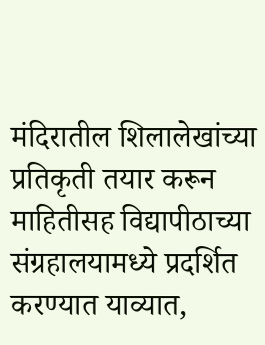मंदिरातील शिलालेखांच्या प्रतिकृती तयार करून माहितीसह विद्यापीठाच्या संग्रहालयामध्ये प्रदर्शित करण्यात याव्यात,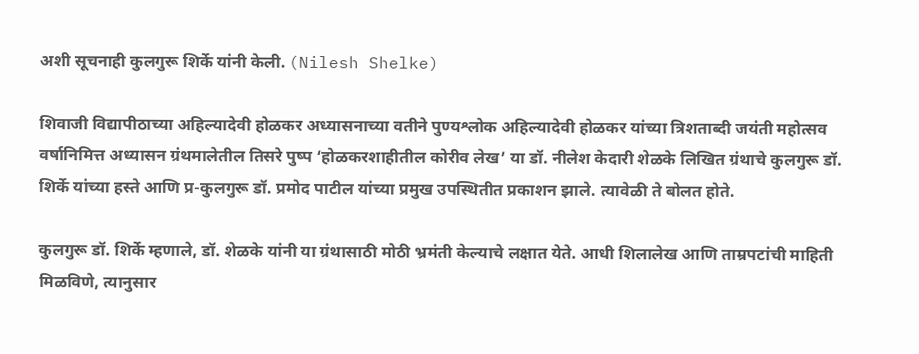अशी सूचनाही कुलगुरू शिर्के यांनी केली. (Nilesh Shelke)

शिवाजी विद्यापीठाच्या अहिल्यादेवी होळकर अध्यासनाच्या वतीने पुण्यश्लोक अहिल्यादेवी होळकर यांच्या त्रिशताब्दी जयंती महोत्सव वर्षानिमित्त अध्यासन ग्रंथमालेतील तिसरे पुष्प ‘होळकरशाहीतील कोरीव लेख’ या डॉ. नीलेश केदारी शेळके लिखित ग्रंथाचे कुलगुरू डॉ. शिर्के यांच्या हस्ते आणि प्र-कुलगुरू डॉ. प्रमोद पाटील यांच्या प्रमुख उपस्थितीत प्रकाशन झाले. त्यावेळी ते बोलत होते.

कुलगुरू डॉ. शिर्के म्हणाले, डॉ. शेळके यांनी या ग्रंथासाठी मोठी भ्रमंती केल्याचे लक्षात येते. आधी शिलालेख आणि ताम्रपटांची माहिती मिळविणे, त्यानुसार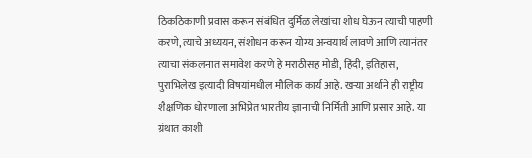ठिकठिकाणी प्रवास करून संबंधित दुर्मिळ लेखांचा शोध घेऊन त्याची पाहणी करणे, त्याचे अध्ययन, संशोधन करून योग्य अन्वयार्थ लावणे आणि त्यानंतर त्याचा संकलनात समावेश करणे हे मराठीसह मोडी, हिंदी, इतिहास, पुराभिलेख इत्यादी विषयांमधील मौलिक कार्य आहे. खऱ्या अर्थाने ही राष्ट्रीय शैक्षणिक धोरणाला अभिप्रेत भारतीय ज्ञानाची निर्मिती आणि प्रसार आहे. या ग्रंथात काशी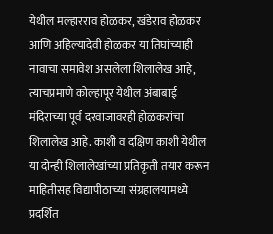येथील मल्हारराव होळकर, खंडेराव होळकर आणि अहिल्यादेवी होळकर या तिघांच्याही नावाचा समावेश असलेला शिलालेख आहे, त्याचप्रमाणे कोल्हापूर येथील अंबाबाई मंदिराच्या पूर्व दरवाजावरही होळकरांचा शिलालेख आहे. काशी व दक्षिण काशी येथील या दोन्ही शिलालेखांच्या प्रतिकृती तयार करून माहितीसह विद्यापीठाच्या संग्रहालयामध्ये प्रदर्शित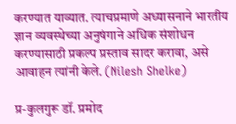करण्यात याव्यात. त्याचप्रमाणे अध्यासनाने भारतीय ज्ञान व्यवस्थेच्या अनुषंगाने अधिक संशोधन करण्यासाठी प्रकल्प प्रस्ताव सादर करावा, असे आवाहन त्यांनी केले. (Nilesh Shelke)

प्र-कुलगुरू डॉ. प्रमोद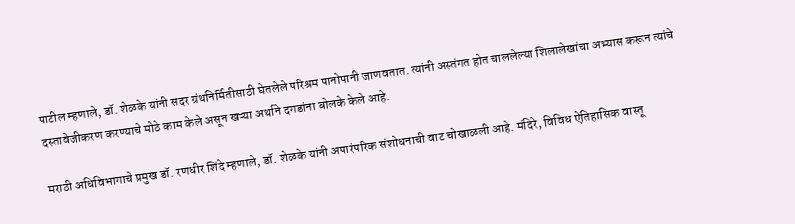पाटील म्हणाले, डॉ. शेळके यांनी सदर ग्रंथनिर्मितीसाठी घेतलेले परिश्रम पानोपानी जाणवतात. त्यांनी अस्तंगत होत चाललेल्या शिलालेखांचा अभ्यास करून त्यांचे दस्तावेजीकरण करण्याचे मोठे काम केले असून खऱ्या अर्थाने दगडांना बोलके केले आहे.

मराठी अधिविभागाचे प्रमुख डॉ. रणधीर शिंदे म्हणाले, डॉ. शेळके यांनी अपारंपरिक संशोधनाची वाट चोखाळली आहे. मंदिरे, विविध ऐतिहासिक वास्तू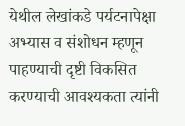येथील लेखांकडे पर्यटनापेक्षा अभ्यास व संशोधन म्हणून पाहण्याची दृष्टी विकसित करण्याची आवश्यकता त्यांनी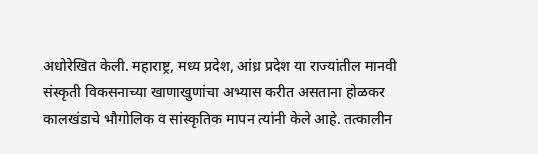अधोरेखित केली. महाराष्ट्र, मध्य प्रदेश, आंध्र प्रदेश या राज्यांतील मानवी संस्कृती विकसनाच्या खाणाखुणांचा अभ्यास करीत असताना होळकर कालखंडाचे भौगोलिक व सांस्कृतिक मापन त्यांनी केले आहे. तत्कालीन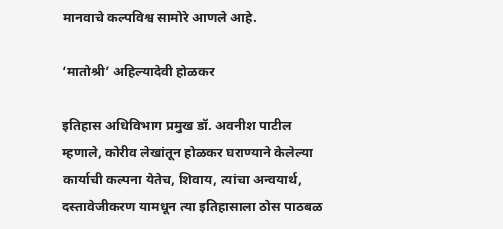मानवाचे कल्पविश्व सामोरे आणले आहे.

‘मातोश्री’ अहिल्यादेवी होळकर

इतिहास अधिविभाग प्रमुख डॉ. अवनीश पाटील म्हणाले, कोरीव लेखांतून होळकर घराण्याने केलेल्या कार्याची कल्पना येतेच, शिवाय, त्यांचा अन्वयार्थ, दस्तावेजीकरण यामधून त्या इतिहासाला ठोस पाठबळ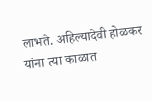लाभते. अहिल्यादेवी होळकर यांना त्या काळात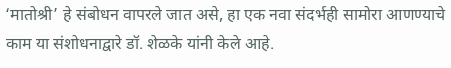‘मातोश्री’ हे संबोधन वापरले जात असे, हा एक नवा संदर्भही सामोरा आणण्याचे काम या संशोधनाद्वारे डॉ. शेळके यांनी केले आहे.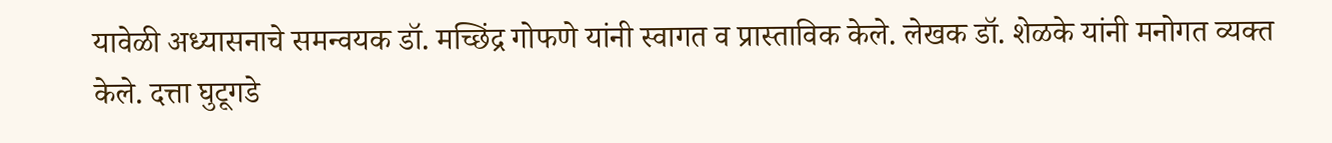यावेळी अध्यासनाचे समन्वयक डॉ. मच्छिंद्र गोफणे यांनी स्वागत व प्रास्ताविक केले. लेखक डॉ. शेळके यांनी मनोगत व्यक्त केले. दत्ता घुटूगडे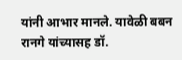यांनी आभार मानले. यावेळी बबन रानगे यांच्यासह डॉ.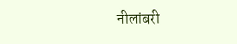नीलांबरी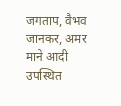जगताप, वैभव जानकर, अमर माने आदी उपस्थित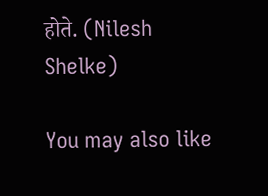होते. (Nilesh Shelke)

You may also like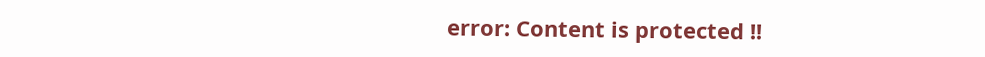error: Content is protected !!